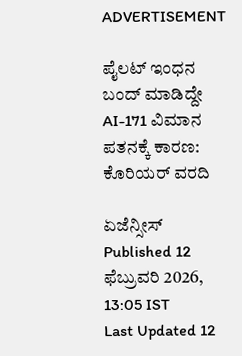ADVERTISEMENT

ಪೈಲಟ್‌ ಇಂಧನ ಬಂದ್‌ ಮಾಡಿದ್ದೇ AI-171 ವಿಮಾನ ಪತನಕ್ಕೆ ಕಾರಣ: ಕೊರಿಯರ್ ವರದಿ

ಏಜೆನ್ಸೀಸ್
Published 12 ಫೆಬ್ರುವರಿ 2026, 13:05 IST
Last Updated 12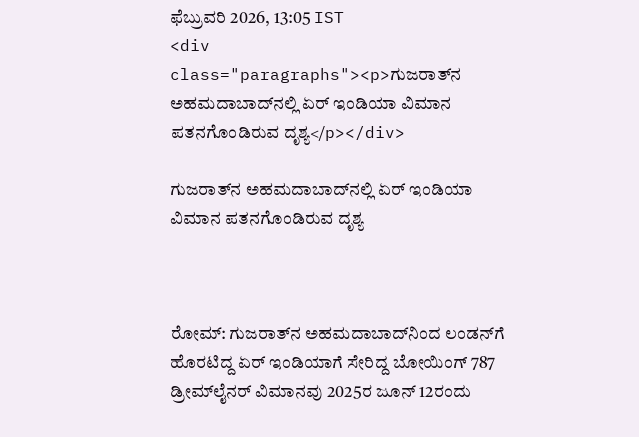ಫೆಬ್ರುವರಿ 2026, 13:05 IST
<div class="paragraphs"><p>ಗುಜರಾತ್‌ನ ಅಹಮದಾಬಾದ್‌ನಲ್ಲಿ ಏರ್ ಇಂಡಿಯಾ ವಿಮಾನ ಪತನಗೊಂಡಿರುವ ದೃಶ್ಯ</p></div>

ಗುಜರಾತ್‌ನ ಅಹಮದಾಬಾದ್‌ನಲ್ಲಿ ಏರ್ ಇಂಡಿಯಾ ವಿಮಾನ ಪತನಗೊಂಡಿರುವ ದೃಶ್ಯ



ರೋಮ್‌: ಗುಜರಾತ್‌ನ ಅಹಮದಾಬಾದ್‌ನಿಂದ ಲಂಡನ್‌ಗೆ ಹೊರಟಿದ್ದ ಏರ್‌ ಇಂಡಿಯಾಗೆ ಸೇರಿದ್ದ ಬೋಯಿಂಗ್ 787 ಡ್ರೀಮ್‌ಲೈನರ್ ವಿಮಾನವು 2025ರ ಜೂನ್‌ 12ರಂದು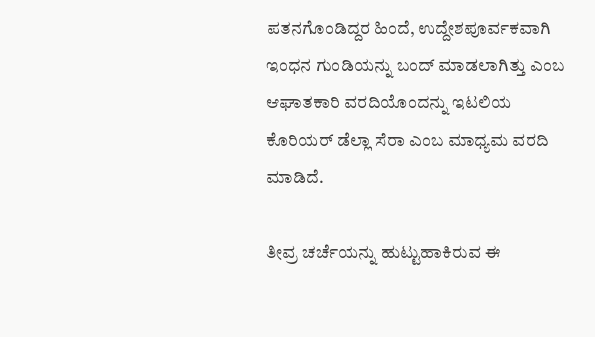ಪತನಗೊಂಡಿದ್ದರ ಹಿಂದೆ, ಉದ್ದೇಶಪೂರ್ವಕವಾಗಿ ಇಂಧನ ಗುಂಡಿಯನ್ನು ಬಂದ್ ಮಾಡಲಾಗಿತ್ತು ಎಂಬ ಆಘಾತಕಾರಿ ವರದಿಯೊಂದನ್ನು ಇಟಲಿಯ ಕೊರಿಯರ್‌ ಡೆಲ್ಲಾ ಸೆರಾ ಎಂಬ ಮಾಧ್ಯಮ ವರದಿ ಮಾಡಿದೆ.

ತೀವ್ರ ಚರ್ಚೆಯನ್ನು ಹುಟ್ಟುಹಾಕಿರುವ ಈ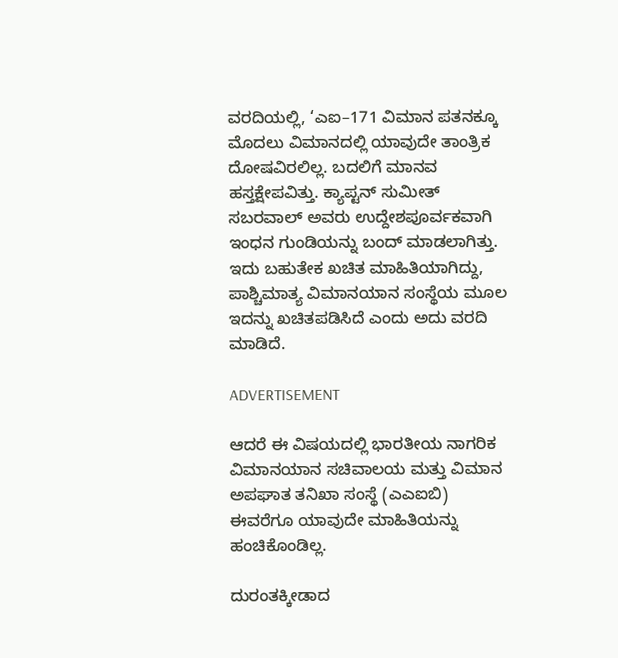ವರದಿಯಲ್ಲಿ, ‘ಎಐ–171 ವಿಮಾನ ಪತನಕ್ಕೂ ಮೊದಲು ವಿಮಾನದಲ್ಲಿ ಯಾವುದೇ ತಾಂತ್ರಿಕ ದೋಷವಿರಲಿಲ್ಲ. ಬದಲಿಗೆ ಮಾನವ ಹಸ್ತಕ್ಷೇಪವಿತ್ತು. ಕ್ಯಾಪ್ಟನ್ ಸುಮೀತ್ ಸಬರವಾಲ್ ಅವರು ಉದ್ದೇಶಪೂರ್ವಕವಾಗಿ ಇಂಧನ ಗುಂಡಿಯನ್ನು ಬಂದ್ ಮಾಡಲಾಗಿತ್ತು. ಇದು ಬಹುತೇಕ ಖಚಿತ ಮಾಹಿತಿಯಾಗಿದ್ದು, ಪಾಶ್ಚಿಮಾತ್ಯ ವಿಮಾನಯಾನ ಸಂಸ್ಥೆಯ ಮೂಲ ಇದನ್ನು ಖಚಿತಪಡಿಸಿದೆ ಎಂದು ಅದು ವರದಿ ಮಾಡಿದೆ.

ADVERTISEMENT

ಆದರೆ ಈ ವಿಷಯದಲ್ಲಿ ಭಾರತೀಯ ನಾಗರಿಕ ವಿಮಾನಯಾನ ಸಚಿವಾಲಯ ಮತ್ತು ವಿಮಾನ ಅಪಘಾತ ತನಿಖಾ ಸಂಸ್ಥೆ (ಎಎಐಬಿ) ಈವರೆಗೂ ಯಾವುದೇ ಮಾಹಿತಿಯನ್ನು ಹಂಚಿಕೊಂಡಿಲ್ಲ.

ದುರಂತಕ್ಕೀಡಾದ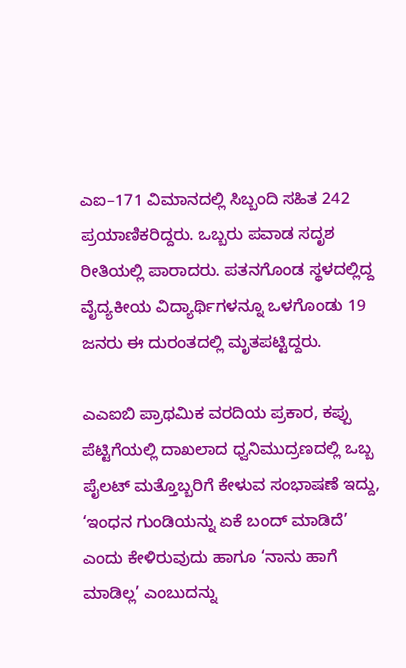ಎಐ–171 ವಿಮಾನದಲ್ಲಿ ಸಿಬ್ಬಂದಿ ಸಹಿತ 242 ಪ್ರಯಾಣಿಕರಿದ್ದರು. ಒಬ್ಬರು ಪವಾಡ ಸದೃಶ ರೀತಿಯಲ್ಲಿ ಪಾರಾದರು. ಪತನಗೊಂಡ ಸ್ಥಳದಲ್ಲಿದ್ದ ವೈದ್ಯಕೀಯ ವಿದ್ಯಾರ್ಥಿಗಳನ್ನೂ ಒಳಗೊಂಡು 19 ಜನರು ಈ ದುರಂತದಲ್ಲಿ ಮೃತಪಟ್ಟಿದ್ದರು.

ಎಎಐಬಿ ಪ್ರಾಥಮಿಕ ವರದಿಯ ಪ್ರಕಾರ, ಕಪ್ಪು ಪೆಟ್ಟಿಗೆಯಲ್ಲಿ ದಾಖಲಾದ ಧ್ವನಿಮುದ್ರಣದಲ್ಲಿ ಒಬ್ಬ ಪೈಲಟ್‌ ಮತ್ತೊಬ್ಬರಿಗೆ ಕೇಳುವ ಸಂಭಾಷಣೆ ಇದ್ದು, ‘ಇಂಧನ ಗುಂಡಿಯನ್ನು ಏಕೆ ಬಂದ್‌ ಮಾಡಿದೆ’ ಎಂದು ಕೇಳಿರುವುದು ಹಾಗೂ ‘ನಾನು ಹಾಗೆ ಮಾಡಿಲ್ಲ’ ಎಂಬುದನ್ನು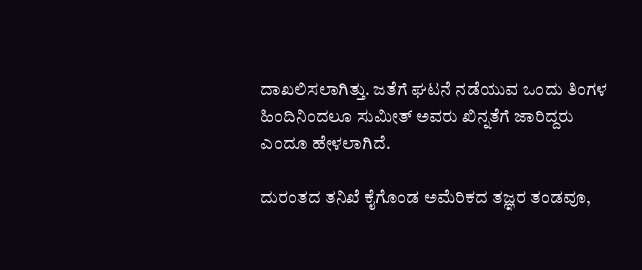ದಾಖಲಿಸಲಾಗಿತ್ತು. ಜತೆಗೆ ಘಟನೆ ನಡೆಯುವ ಒಂದು ತಿಂಗಳ ಹಿಂದಿನಿಂದಲೂ ಸುಮೀತ್ ಅವರು ಖಿನ್ನತೆಗೆ ಜಾರಿದ್ದರು ಎಂದೂ ಹೇಳಲಾಗಿದೆ.

ದುರಂತದ ತನಿಖೆ ಕೈಗೊಂಡ ಅಮೆರಿಕದ ತಜ್ಞರ ತಂಡವೂ,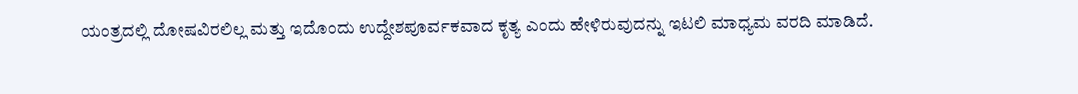ಯಂತ್ರದಲ್ಲಿ ದೋಷವಿರಲಿಲ್ಲ ಮತ್ತು ಇದೊಂದು ಉದ್ದೇಶಪೂರ್ವಕವಾದ ಕೃತ್ಯ ಎಂದು ಹೇಳಿರುವುದನ್ನು ಇಟಲಿ ಮಾಧ್ಯಮ ವರದಿ ಮಾಡಿದೆ.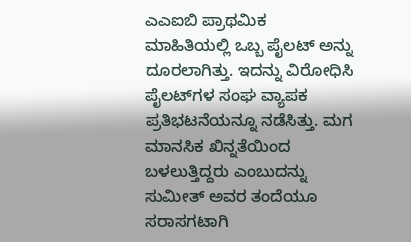ಎಎಐಬಿ ಪ್ರಾಥಮಿಕ ಮಾಹಿತಿಯಲ್ಲಿ ಒಬ್ಬ ಪೈಲಟ್‌ ಅನ್ನು ದೂರಲಾಗಿತ್ತು. ಇದನ್ನು ವಿರೋಧಿಸಿ ಪೈಲಟ್‌ಗಳ ಸಂಘ ವ್ಯಾಪಕ ಪ್ರತಿಭಟನೆಯನ್ನೂ ನಡೆಸಿತ್ತು. ಮಗ ಮಾನಸಿಕ ಖಿನ್ನತೆಯಿಂದ ಬಳಲುತ್ತಿದ್ದರು ಎಂಬುದನ್ನು ಸುಮೀತ್ ಅವರ ತಂದೆಯೂ ಸರಾಸಗಟಾಗಿ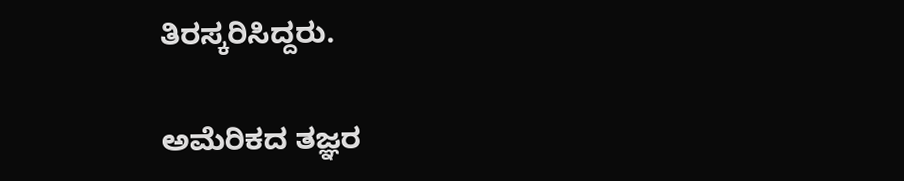ತಿರಸ್ಕರಿಸಿದ್ದರು.

ಅಮೆರಿಕದ ತಜ್ಞರ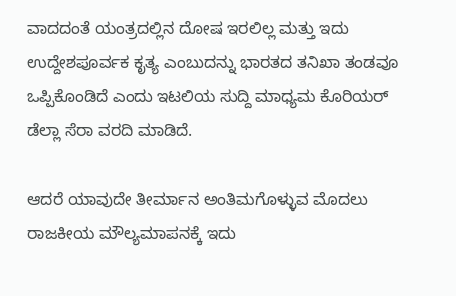ವಾದದಂತೆ ಯಂತ್ರದಲ್ಲಿನ ದೋಷ ಇರಲಿಲ್ಲ ಮತ್ತು ಇದು ಉದ್ದೇಶಪೂರ್ವಕ ಕೃತ್ಯ ಎಂಬುದನ್ನು ಭಾರತದ ತನಿಖಾ ತಂಡವೂ ಒಪ್ಪಿಕೊಂಡಿದೆ ಎಂದು ಇಟಲಿಯ ಸುದ್ದಿ ಮಾಧ್ಯಮ ಕೊರಿಯರ್‌ ಡೆಲ್ಲಾ ಸೆರಾ ವರದಿ ಮಾಡಿದೆ.

ಆದರೆ ಯಾವುದೇ ತೀರ್ಮಾನ ಅಂತಿಮಗೊಳ್ಳುವ ಮೊದಲು ರಾಜಕೀಯ ಮೌಲ್ಯಮಾಪನಕ್ಕೆ ಇದು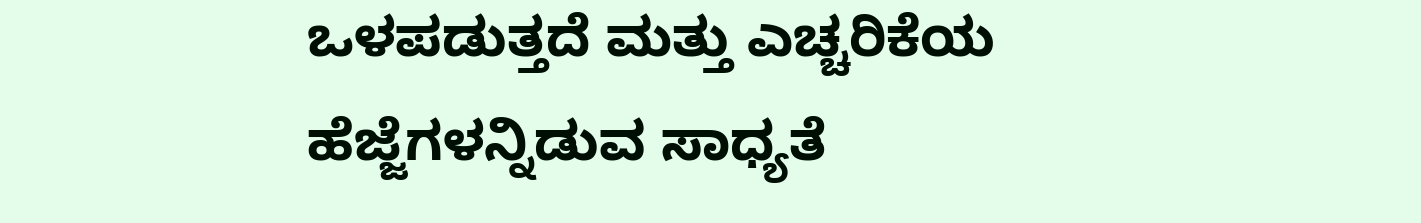ಒಳಪಡುತ್ತದೆ ಮತ್ತು ಎಚ್ಚರಿಕೆಯ ಹೆಜ್ಜೆಗಳನ್ನಿಡುವ ಸಾಧ್ಯತೆ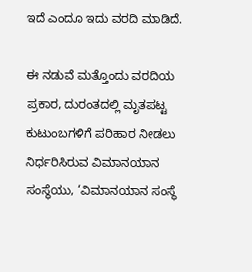ಇದೆ ಎಂದೂ ಇದು ವರದಿ ಮಾಡಿದೆ.

ಈ ನಡುವೆ ಮತ್ತೊಂದು ವರದಿಯ ಪ್ರಕಾರ, ದುರಂತದಲ್ಲಿ ಮೃತಪಟ್ಟ ಕುಟುಂಬಗಳಿಗೆ ಪರಿಹಾರ ನೀಡಲು ನಿರ್ಧರಿಸಿರುವ ವಿಮಾನಯಾನ ಸಂಸ್ಥೆಯು, ‘ವಿಮಾನಯಾನ ಸಂಸ್ಥೆ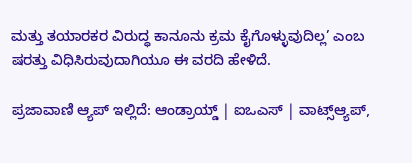ಮತ್ತು ತಯಾರಕರ ವಿರುದ್ಧ ಕಾನೂನು ಕ್ರಮ ಕೈಗೊಳ್ಳುವುದಿಲ್ಲ’ ಎಂಬ ಷರತ್ತು ವಿಧಿಸಿರುವುದಾಗಿಯೂ ಈ ವರದಿ ಹೇಳಿದೆ.

ಪ್ರಜಾವಾಣಿ ಆ್ಯಪ್ ಇಲ್ಲಿದೆ: ಆಂಡ್ರಾಯ್ಡ್ | ಐಒಎಸ್ | ವಾಟ್ಸ್ಆ್ಯಪ್,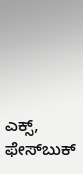ಎಕ್ಸ್, ಫೇಸ್‌ಬುಕ್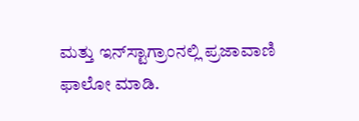ಮತ್ತು ಇನ್‌ಸ್ಟಾಗ್ರಾಂನಲ್ಲಿ ಪ್ರಜಾವಾಣಿ ಫಾಲೋ ಮಾಡಿ.